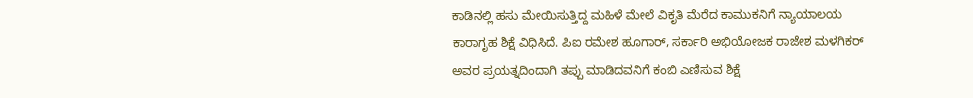ಕಾಡಿನಲ್ಲಿ ಹಸು ಮೇಯಿಸುತ್ತಿದ್ದ ಮಹಿಳೆ ಮೇಲೆ ವಿಕೃತಿ ಮೆರೆದ ಕಾಮುಕನಿಗೆ ನ್ಯಾಯಾಲಯ ಕಾರಾಗೃಹ ಶಿಕ್ಷೆ ವಿಧಿಸಿದೆ. ಪಿಐ ರಮೇಶ ಹೂಗಾರ್, ಸರ್ಕಾರಿ ಅಭಿಯೋಜಕ ರಾಜೇಶ ಮಳಗಿಕರ್ ಅವರ ಪ್ರಯತ್ನದಿಂದಾಗಿ ತಪ್ಪು ಮಾಡಿದವನಿಗೆ ಕಂಬಿ ಎಣಿಸುವ ಶಿಕ್ಷೆ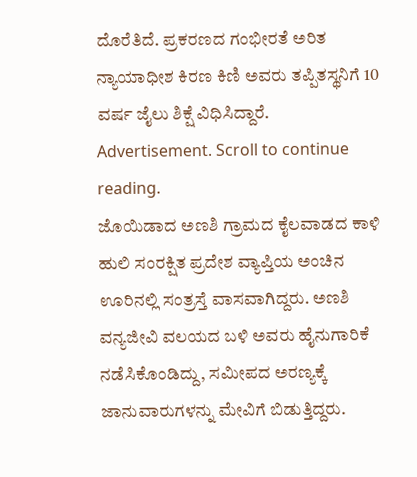ದೊರೆತಿದೆ. ಪ್ರಕರಣದ ಗಂಭೀರತೆ ಅರಿತ ನ್ಯಾಯಾಧೀಶ ಕಿರಣ ಕಿಣಿ ಅವರು ತಪ್ಪಿತಸ್ಥನಿಗೆ 10 ವರ್ಷ ಜೈಲು ಶಿಕ್ಷೆ ವಿಧಿಸಿದ್ದಾರೆ.
Advertisement. Scroll to continue reading.
ಜೊಯಿಡಾದ ಅಣಶಿ ಗ್ರಾಮದ ಕೈಲವಾಡದ ಕಾಳಿ ಹುಲಿ ಸಂರಕ್ಷಿತ ಪ್ರದೇಶ ವ್ಯಾಪ್ತಿಯ ಅಂಚಿನ ಊರಿನಲ್ಲಿ ಸಂತ್ರಸ್ತೆ ವಾಸವಾಗಿದ್ದರು. ಅಣಶಿ ವನ್ಯಜೀವಿ ವಲಯದ ಬಳಿ ಅವರು ಹೈನುಗಾರಿಕೆ ನಡೆಸಿಕೊಂಡಿದ್ದು, ಸಮೀಪದ ಅರಣ್ಯಕ್ಕೆ ಜಾನುವಾರುಗಳನ್ನು ಮೇವಿಗೆ ಬಿಡುತ್ತಿದ್ದರು.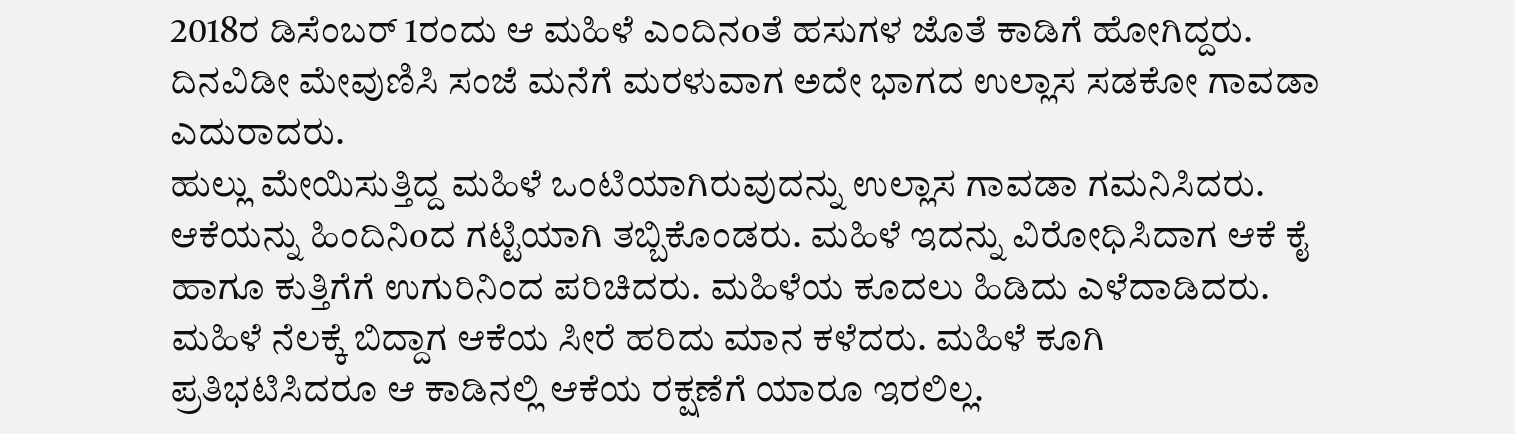2018ರ ಡಿಸೆಂಬರ್ 1ರಂದು ಆ ಮಹಿಳೆ ಎಂದಿನoತೆ ಹಸುಗಳ ಜೊತೆ ಕಾಡಿಗೆ ಹೋಗಿದ್ದರು. ದಿನವಿಡೀ ಮೇವುಣಿಸಿ ಸಂಜೆ ಮನೆಗೆ ಮರಳುವಾಗ ಅದೇ ಭಾಗದ ಉಲ್ಲಾಸ ಸಡಕೋ ಗಾವಡಾ ಎದುರಾದರು.
ಹುಲ್ಲು ಮೇಯಿಸುತ್ತಿದ್ದ ಮಹಿಳೆ ಒಂಟಿಯಾಗಿರುವುದನ್ನು ಉಲ್ಲಾಸ ಗಾವಡಾ ಗಮನಿಸಿದರು. ಆಕೆಯನ್ನು ಹಿಂದಿನಿoದ ಗಟ್ಟಿಯಾಗಿ ತಬ್ಬಿಕೊಂಡರು. ಮಹಿಳೆ ಇದನ್ನು ವಿರೋಧಿಸಿದಾಗ ಆಕೆ ಕೈ ಹಾಗೂ ಕುತ್ತಿಗೆಗೆ ಉಗುರಿನಿಂದ ಪರಿಚಿದರು. ಮಹಿಳೆಯ ಕೂದಲು ಹಿಡಿದು ಎಳೆದಾಡಿದರು. ಮಹಿಳೆ ನೆಲಕ್ಕೆ ಬಿದ್ದಾಗ ಆಕೆಯ ಸೀರೆ ಹರಿದು ಮಾನ ಕಳೆದರು. ಮಹಿಳೆ ಕೂಗಿ ಪ್ರತಿಭಟಿಸಿದರೂ ಆ ಕಾಡಿನಲ್ಲಿ ಆಕೆಯ ರಕ್ಷಣೆಗೆ ಯಾರೂ ಇರಲಿಲ್ಲ.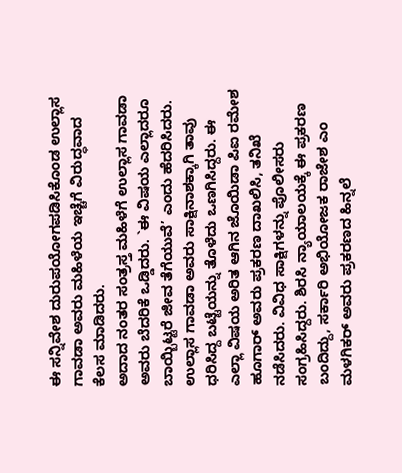ಈ ಸನ್ನಿವೇಶ ದುರುಪಯೋಗಪಡಿಸಿಕೊಂಡ ಉಲ್ಲಾಸ ಗಾವಡಾ ಅವರು ಮಹಿಳೆಯ ಇಚ್ಚೆಗೆ ವಿರುದ್ಧವಾದ ಕೆಲಸ ಮಾಡಿದರು.
ಅದಾದ ನಂತರ ಸಂತ್ರಸ್ತ ಮಹಿಳೆಗೆ ಉಲ್ಲಾಸ ಗಾವಡಾ ಅವರು ಬೆದರಿಕೆ ಒಡ್ಡಿದರು. `ಈ ವಿಷಯ ಎಲ್ಲಾದರೂ ಬಾಯ್ಬಿಟ್ಟರೆ ಜೀವ ತೆಗೆಯುವೆ’ ಎಂದು ಹೆದರಿಸಿದರು. ಉಲ್ಲಾಸ ಗಾವಡಾ ಅವರು ಸಾಕ್ಷಿನಾಶಕ್ಕಾಗಿ ತಾವು ಧರಿಸಿದ್ದ ಬಟ್ಟೆಯನ್ನು ತೊಳೆದು ಒಣಗಿಸಿದ್ದರು. ಈ ಎಲ್ಲಾ ವಿಷಯ ಅರಿತ ಆಗಿನ ಜೊಯಿಡಾ ಪಿಐ ರಮೇಶ ಹೂಗಾರ್ ಅವರು ಪ್ರಕರಣ ದಾಖಲಿಸಿ, ತನಿಖೆ ನಡೆಸಿದರು. ವಿವಿಧ ಸಾಕ್ಷಿಗಳನ್ನು ಪೊಲೀಸರು ಸಂಗ್ರಹಿಸಿದ್ದರು. ಶಿರಸಿ ನ್ಯಾಯಾಲಯಕ್ಕೆ ಈ ಪ್ರಕರಣ ಬಂದಿದ್ದು, ಸರ್ಕಾರಿ ಅಭಿಯೋಜಕ ರಾಜೇಶ ಎಂ ಮಳಗಿಕರ್ ಅವರು ಪ್ರಕರಣದ ಹಿನ್ನಲೆ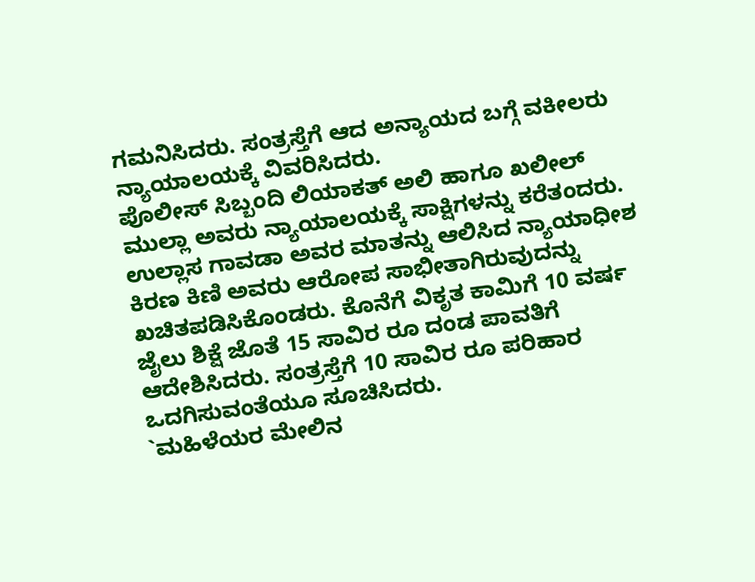ಗಮನಿಸಿದರು. ಸಂತ್ರಸ್ತೆಗೆ ಆದ ಅನ್ಯಾಯದ ಬಗ್ಗೆ ವಕೀಲರು ನ್ಯಾಯಾಲಯಕ್ಕೆ ವಿವರಿಸಿದರು.
ಪೊಲೀಸ್ ಸಿಬ್ಬಂದಿ ಲಿಯಾಕತ್ ಅಲಿ ಹಾಗೂ ಖಲೀಲ್ ಮುಲ್ಲಾ ಅವರು ನ್ಯಾಯಾಲಯಕ್ಕೆ ಸಾಕ್ಷಿಗಳನ್ನು ಕರೆತಂದರು. ಉಲ್ಲಾಸ ಗಾವಡಾ ಅವರ ಮಾತನ್ನು ಆಲಿಸಿದ ನ್ಯಾಯಾಧೀಶ ಕಿರಣ ಕಿಣಿ ಅವರು ಆರೋಪ ಸಾಭೀತಾಗಿರುವುದನ್ನು ಖಚಿತಪಡಿಸಿಕೊಂಡರು. ಕೊನೆಗೆ ವಿಕೃತ ಕಾಮಿಗೆ 10 ವರ್ಷ ಜೈಲು ಶಿಕ್ಷೆ ಜೊತೆ 15 ಸಾವಿರ ರೂ ದಂಡ ಪಾವತಿಗೆ ಆದೇಶಿಸಿದರು. ಸಂತ್ರಸ್ತೆಗೆ 10 ಸಾವಿರ ರೂ ಪರಿಹಾರ ಒದಗಿಸುವಂತೆಯೂ ಸೂಚಿಸಿದರು.
`ಮಹಿಳೆಯರ ಮೇಲಿನ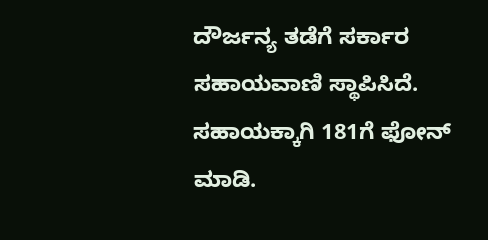ದೌರ್ಜನ್ಯ ತಡೆಗೆ ಸರ್ಕಾರ ಸಹಾಯವಾಣಿ ಸ್ಥಾಪಿಸಿದೆ. ಸಹಾಯಕ್ಕಾಗಿ 181ಗೆ ಫೋನ್ ಮಾಡಿ.